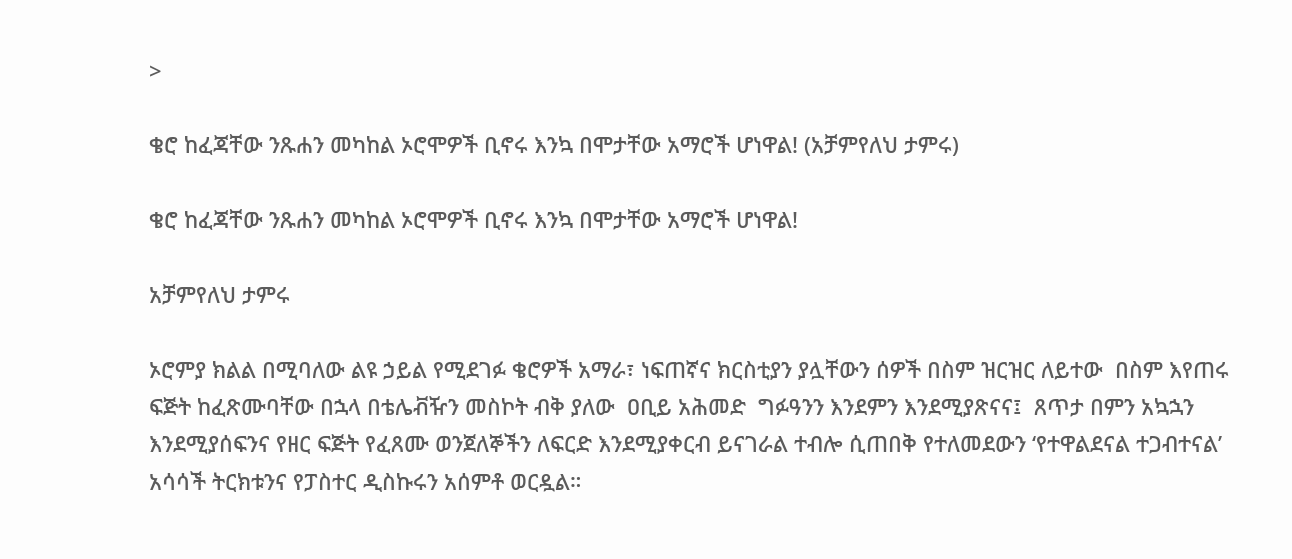>

ቄሮ ከፈጃቸው ንጹሐን መካከል ኦሮሞዎች ቢኖሩ እንኳ በሞታቸው አማሮች ሆነዋል! (አቻምየለህ ታምሩ)

ቄሮ ከፈጃቸው ንጹሐን መካከል ኦሮሞዎች ቢኖሩ እንኳ በሞታቸው አማሮች ሆነዋል!

አቻምየለህ ታምሩ

ኦሮምያ ክልል በሚባለው ልዩ ኃይል የሚደገፉ ቄሮዎች አማራ፣ ነፍጠኛና ክርስቲያን ያሏቸውን ሰዎች በስም ዝርዝር ለይተው  በስም እየጠሩ  ፍጅት ከፈጽሙባቸው በኋላ በቴሌቭዥን መስኮት ብቅ ያለው  ዐቢይ አሕመድ  ግፉዓንን እንደምን እንደሚያጽናና፤  ጸጥታ በምን አኳኋን  እንደሚያሰፍንና የዘር ፍጅት የፈጸሙ ወንጀለኞችን ለፍርድ እንደሚያቀርብ ይናገራል ተብሎ ሲጠበቅ የተለመደውን ‘የተዋልደናል ተጋብተናል’  አሳሳች ትርክቱንና የፓስተር ዲስኩሩን አሰምቶ ወርዷል።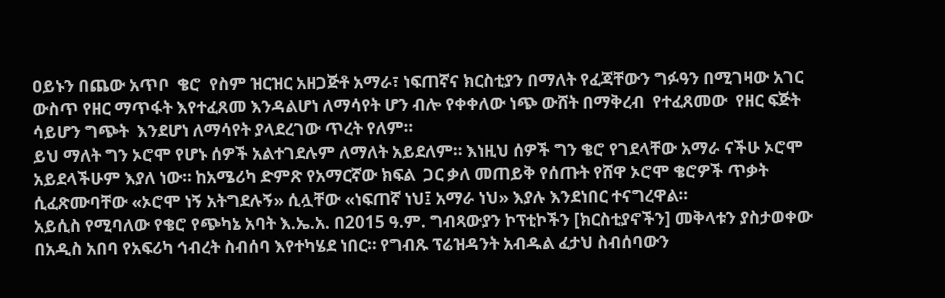ዐይኑን በጨው አጥቦ  ቄሮ  የስም ዝርዝር አዘጋጅቶ አማራ፣ ነፍጠኛና ክርስቲያን በማለት የፈጃቸውን ግፉዓን በሚገዛው አገር ውስጥ የዘር ማጥፋት እየተፈጸመ እንዳልሆነ ለማሳየት ሆን ብሎ የቀቀለው ነጭ ውሸት በማቅረብ  የተፈጸመው  የዘር ፍጅት ሳይሆን ግጭት  እንደሆነ ለማሳየት ያላደረገው ጥረት የለም።
ይህ ማለት ግን ኦሮሞ የሆኑ ሰዎች አልተገደሉም ለማለት አይደለም። እነዚህ ሰዎች ግን ቄሮ የገደላቸው አማራ ናችሁ ኦሮሞ አይደላችሁም እያለ ነው። ከአሜሪካ ድምጽ የአማርኛው ክፍል  ጋር ቃለ መጠይቅ የሰጡት የሸዋ ኦሮሞ ቄሮዎች ጥቃት ሲፈጽሙባቸው «ኦሮሞ ነኝ አትግደሉኝ» ሲሏቸው «ነፍጠኛ ነህ፤ አማራ ነህ» እያሉ እንደነበር ተናግረዋል።
አይሲስ የሚባለው የቄሮ የጭካኔ አባት እ.ኤ.አ. በ2015 ዓ.ም. ግብጻውያን ኮፕቲኮችን [ክርስቲያኖችን] መቅላቱን ያስታወቀው በአዲስ አበባ የአፍሪካ ኅብረት ስብሰባ እየተካሄደ ነበር። የግብጹ ፕሬዝዳንት አብዱል ፈታህ ስብሰባውን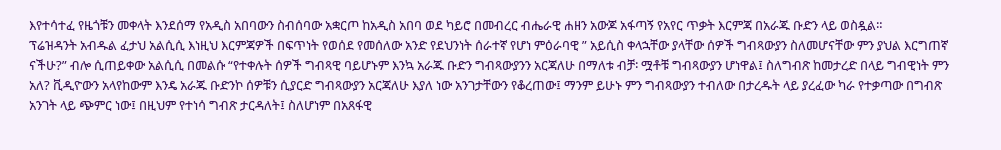እየተሳተፈ የዜጎቹን መቀላት እንደሰማ የአዲስ አበባውን ስብሰባው አቋርጦ ከአዲስ አበባ ወደ ካይሮ በመብረር ብሔራዊ ሐዘን አውጆ አፋጣኝ የአየር ጥቃት እርምጃ በአራጁ ቡድን ላይ ወስዷል።
ፕሬዝዳንት አብዱል ፈታህ አልሲሲ እነዚህ እርምጃዎች በፍጥነት የወሰደ የመሰለው አንድ የደህንነት ሰራተኛ የሆነ ምዕራባዊ ” አይሲስ ቀላኋቸው ያላቸው ሰዎች ግብጻውያን ስለመሆናቸው ምን ያህል እርግጠኛ ናችሁ?” ብሎ ሲጠይቀው አልሲሲ በመልሱ “የተቀሉት ሰዎች ግብጻዊ ባይሆኑም እንኳ አራጁ ቡድን ግብጻውያንን አርጃለሁ በማለቱ ብቻ፡ ሟቶቹ ግብጻውያን ሆነዋል፤ ስለግብጽ ከመታረድ በላይ ግብዊነት ምን አለ? ቪዲዮውን አላየከውም እንዴ አራጁ ቡድንኮ ሰዎቹን ሲያርድ ግብጻውያን አርጃለሁ እያለ ነው አንገታቸውን የቆረጠው፤ ማንም ይሁኑ ምን ግብጻውያን ተብለው በታረዱት ላይ ያረፈው ካራ የተቃጣው በግብጽ አንገት ላይ ጭምር ነው፤ በዚህም የተነሳ ግብጽ ታርዳለት፤ ስለሆነም በአጸፋዊ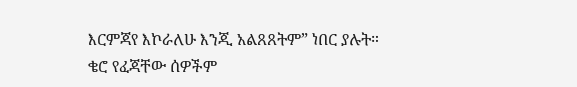እርምጃየ እኮራለሁ እንጂ አልጸጸትም” ነበር ያሉት።
ቄሮ የፈጃቸው ሰዎችም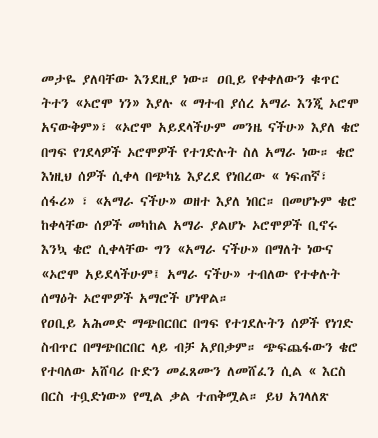መታዬ ያለባቸው እንደዚያ ነው። ዐቢይ የቀቀለውን ቁጥር ትተን «ኦሮሞ ነን» እያሉ « ማተብ ያሰረ አማራ እንጂ ኦሮሞ አናውቅም»፣ «ኦሮሞ አይደላችሁም መንዜ ናችሁ» እያለ ቄሮ በግፍ የገደላዎች ኦሮሞዎች የተገድሉት ስለ አማራ ነው። ቄሮ እነዚህ ሰዎች ሲቀላ በጭካኔ እያረደ የነበረው « ነፍጠኛ፣ ሰፋሪ» ፣ «አማራ ናችሁ» ወዘተ እያለ ነበር። በመሆኑም ቄሮ ከቀላቸው ሰዎች መካከል አማራ ያልሆኑ ኦሮሞዎች ቢኖሩ እንኳ ቄሮ ሲቀላቸው ግን «አማራ ናችሁ» በማለት ነውና «ኦሮሞ አይደላችሁም፤ አማራ ናችሁ» ተብለው የተቀሉት ሰማዕት ኦሮሞዎች አማሮች ሆነዋል።
የዐቢይ አሕመድ ማጭበርበር በግፍ የተገደሉትን ሰዎች የነገድ ስብጥር በማጭበርበር ላይ ብቻ አያበቃም። ጭፍጨፋውን ቄሮ የተባለው አሸባሪ ቡድን መፈጸሙን ለመሸፈን ሲል « እርስ በርስ ተቧድነው» የሚል ቃል ተጠቅሟል። ይህ አገላለጽ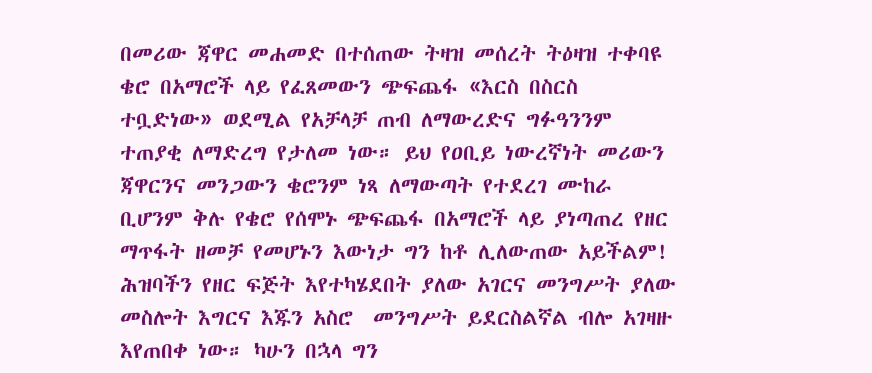በመሪው ጃዋር መሐመድ በተሰጠው ትዛዝ መሰረት ትዕዛዝ ተቀባዩ ቄሮ በአማሮች ላይ የፈጸመውን ጭፍጨፋ «እርስ በስርስ ተቧድነው» ወደሚል የአቻላቻ ጠብ ለማውረድና ግፉዓንንም ተጠያቂ ለማድረግ የታለመ ነው። ይህ የዐቢይ ነውረኛነት መሪውን ጃዋርንና መንጋውን ቄሮንም ነጻ ለማውጣት የተደረገ ሙከራ ቢሆንም ቅሉ የቄሮ የሰሞኑ ጭፍጨፋ በአማሮች ላይ ያነጣጠረ የዘር ማጥፋት ዘመቻ የመሆኑን እውነታ ግን ከቶ ሊለውጠው አይችልም!
ሕዝባችን የዘር ፍጅት እየተካሄደበት ያለው አገርና መንግሥት ያለው  መስሎት እግርና እጁን አስሮ  መንግሥት ይደርስልኛል ብሎ አገዛዙ እየጠበቀ ነው። ካሁን በኋላ ግን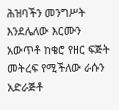ሕዝባችን መንግሥት እንደሌለው እርሙን አውጥቶ ከቄሮ የዘር ፍጅት መትረፍ የሚችለው ራሱን  አድራጅቶ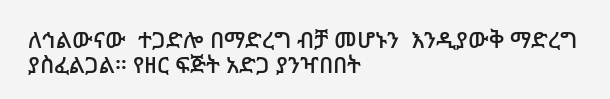ለኅልውናው  ተጋድሎ በማድረግ ብቻ መሆኑን  እንዲያውቅ ማድረግ ያስፈልጋል። የዘር ፍጅት አድጋ ያንዣበበት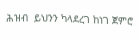ሕዝብ  ይህንን ካላደረገ ከነገ ጀምሮ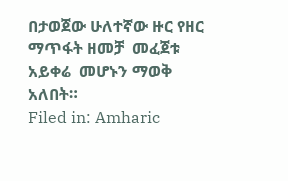በታወጀው ሁለተኛው ዙር የዘር ማጥፋት ዘመቻ  መፈጀቱ  አይቀሬ  መሆኑን ማወቅ አለበት።
Filed in: Amharic